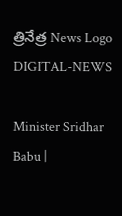త్రినేత్ర News Logo
DIGITAL-NEWS

Minister Sridhar Babu |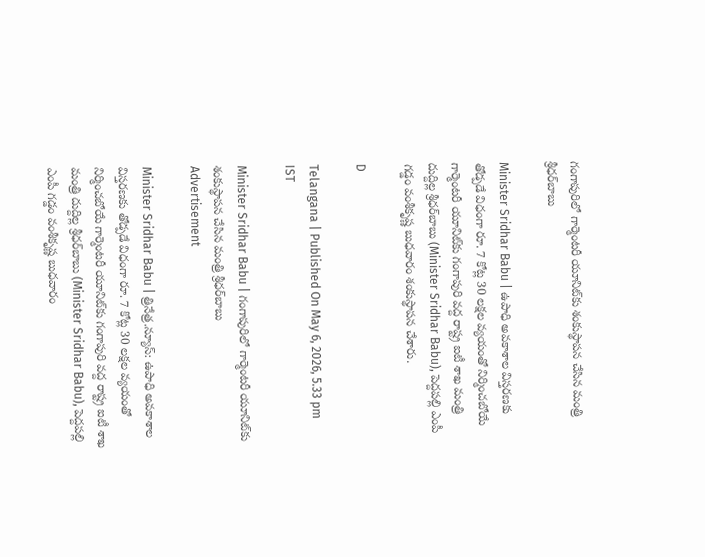గంగాపురిలో గార్మెంట‌రీ యూనిట్‌కు శంకుస్థాప‌న చేసిన మంత్రి శ్రీ‌ధ‌ర్‌బాబు

Minister Sridhar Babu | ఉపాధి అవకాశాల విస్తరణకు తోడ్పడే విధంగా రూ. 7 కోట్ల 30 లక్షల వ్యయంతో నిర్మించబోయే గార్మెంటరీ యూనిట్‌కు గంగాపురి వద్ద రాష్ట్ర ఐటీ శాఖ మంత్రి దుద్దిల్ల శ్రీ‌ధ‌ర్‌బాబు (Minister Sridhar Babu), పెద్ద‌ప‌ల్లి ఎంపీ గ‌డ్డం వంశీకృష్ణ‌ బుధ‌వారం శంకుస్థాప‌న చేశారు.

D

Telangana | Published On May 6, 2026, 5.33 pm IST

Minister Sridhar Babu | గంగాపురిలో గార్మెంట‌రీ యూనిట్‌కు శంకుస్థాప‌న చేసిన మంత్రి శ్రీ‌ధ‌ర్‌బాబు
Advertisement

Minister Sridhar Babu | త్రినేత్ర‌.న్యూస్‌: ఉపాధి అవకాశాల విస్తరణకు తోడ్పడే విధంగా రూ. 7 కోట్ల 30 లక్షల వ్యయంతో నిర్మించబోయే గార్మెంటరీ యూనిట్‌కు గంగాపురి వద్ద రాష్ట్ర ఐటీ శాఖ మంత్రి దుద్దిల్ల శ్రీ‌ధ‌ర్‌బాబు (Minister Sridhar Babu), పెద్ద‌ప‌ల్లి ఎంపీ గ‌డ్డం వంశీకృష్ణ‌ బుధ‌వారం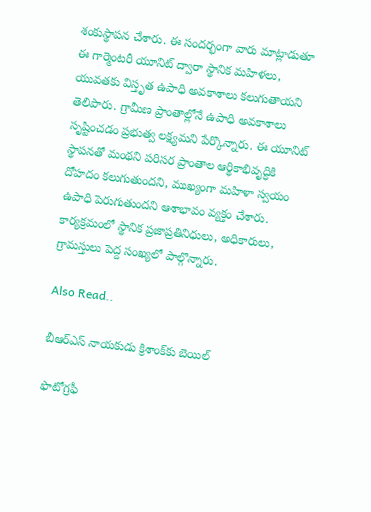శంకుస్థాప‌న చేశారు. ఈ సందర్భంగా వారు మాట్లాడుతూ ఈ గార్మెంటరీ యూనిట్ ద్వారా స్థానిక మహిళలు, యువతకు విస్తృత ఉపాధి అవకాశాలు కలుగుతాయని తెలిపారు. గ్రామీణ ప్రాంతాల్లోనే ఉపాధి అవకాశాలు సృష్టించడం ప్రభుత్వ లక్ష్యమని పేర్కొన్నారు. ఈ యూనిట్ స్థాపనతో మంథని పరిసర ప్రాంతాల ఆర్థికాభివృద్ధికి దోహదం కలుగుతుందని, ముఖ్యంగా మహిళా స్వయం ఉపాధి పెరుగుతుందని ఆశాభావం వ్యక్తం చేశారు. కార్యక్రమంలో స్థానిక ప్రజాప్రతినిధులు, అధికారులు, గ్రామస్తులు పెద్ద సంఖ్యలో పాల్గొన్నారు.

Also Read..

బీఆర్ఎస్ నాయ‌కుడు క్రిశాంక్‌కు బెయిల్‌

ఫొటోగ్ర‌ఫీ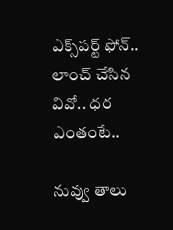ఎక్స్‌ప‌ర్ట్ ఫోన్‌.. లాంచ్ చేసిన వివో.. ధ‌ర ఎంతంటే..

నువ్వు తాలు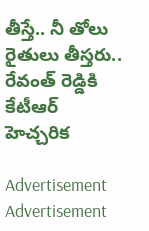తీస్తే.. నీ తోలు రైతులు తీస్త‌రు.. రేవంత్ రెడ్డికి కేటీఆర్ హెచ్చ‌రిక‌

Advertisement
Advertisement